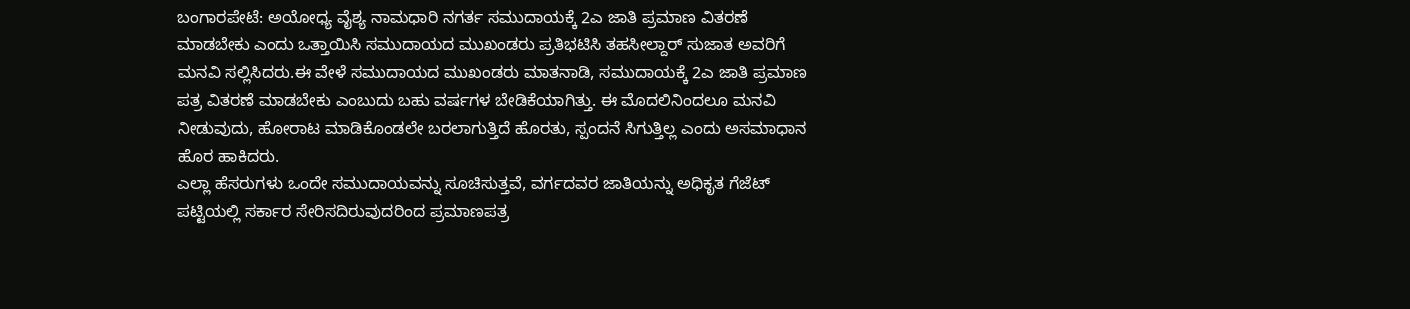ಬಂಗಾರಪೇಟೆ: ಅಯೋಧ್ಯ ವೈಶ್ಯ ನಾಮಧಾರಿ ನಗರ್ತ ಸಮುದಾಯಕ್ಕೆ 2ಎ ಜಾತಿ ಪ್ರಮಾಣ ವಿತರಣೆ ಮಾಡಬೇಕು ಎಂದು ಒತ್ತಾಯಿಸಿ ಸಮುದಾಯದ ಮುಖಂಡರು ಪ್ರತಿಭಟಿಸಿ ತಹಸೀಲ್ದಾರ್ ಸುಜಾತ ಅವರಿಗೆ ಮನವಿ ಸಲ್ಲಿಸಿದರು.ಈ ವೇಳೆ ಸಮುದಾಯದ ಮುಖಂಡರು ಮಾತನಾಡಿ, ಸಮುದಾಯಕ್ಕೆ 2ಎ ಜಾತಿ ಪ್ರಮಾಣ ಪತ್ರ ವಿತರಣೆ ಮಾಡಬೇಕು ಎಂಬುದು ಬಹು ವರ್ಷಗಳ ಬೇಡಿಕೆಯಾಗಿತ್ತು. ಈ ಮೊದಲಿನಿಂದಲೂ ಮನವಿ ನೀಡುವುದು, ಹೋರಾಟ ಮಾಡಿಕೊಂಡಲೇ ಬರಲಾಗುತ್ತಿದೆ ಹೊರತು, ಸ್ಪಂದನೆ ಸಿಗುತ್ತಿಲ್ಲ ಎಂದು ಅಸಮಾಧಾನ ಹೊರ ಹಾಕಿದರು.
ಎಲ್ಲಾ ಹೆಸರುಗಳು ಒಂದೇ ಸಮುದಾಯವನ್ನು ಸೂಚಿಸುತ್ತವೆ, ವರ್ಗದವರ ಜಾತಿಯನ್ನು ಅಧಿಕೃತ ಗೆಜೆಟ್ ಪಟ್ಟಿಯಲ್ಲಿ ಸರ್ಕಾರ ಸೇರಿಸದಿರುವುದರಿಂದ ಪ್ರಮಾಣಪತ್ರ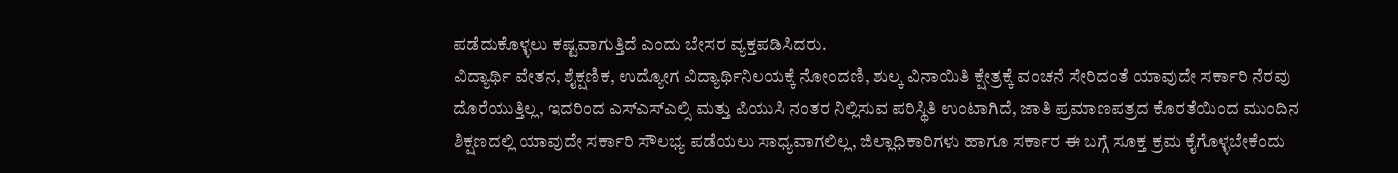ಪಡೆದುಕೊಳ್ಳಲು ಕಷ್ಟವಾಗುತ್ತಿದೆ ಎಂದು ಬೇಸರ ವ್ಯಕ್ತಪಡಿಸಿದರು.
ವಿದ್ಯಾರ್ಥಿ ವೇತನ, ಶೈಕ್ಷಣಿಕ, ಉದ್ಯೋಗ ವಿದ್ಯಾರ್ಥಿನಿಲಯಕ್ಕೆ ನೋಂದಣಿ, ಶುಲ್ಕ ವಿನಾಯಿತಿ ಕ್ಷೇತ್ರಕ್ಕೆ ವಂಚನೆ ಸೇರಿದಂತೆ ಯಾವುದೇ ಸರ್ಕಾರಿ ನೆರವು ದೊರೆಯುತ್ತಿಲ್ಲ, ಇದರಿಂದ ಎಸ್ಎಸ್ಎಲ್ಸಿ ಮತ್ತು ಪಿಯುಸಿ ನಂತರ ನಿಲ್ಲಿಸುವ ಪರಿಸ್ಥಿತಿ ಉಂಟಾಗಿದೆ, ಜಾತಿ ಪ್ರಮಾಣಪತ್ರದ ಕೊರತೆಯಿಂದ ಮುಂದಿನ ಶಿಕ್ಷಣದಲ್ಲಿ ಯಾವುದೇ ಸರ್ಕಾರಿ ಸೌಲಭ್ಯ ಪಡೆಯಲು ಸಾಧ್ಯವಾಗಲಿಲ್ಲ, ಜಿಲ್ಲಾಧಿಕಾರಿಗಳು ಹಾಗೂ ಸರ್ಕಾರ ಈ ಬಗ್ಗೆ ಸೂಕ್ತ ಕ್ರಮ ಕೈಗೊಳ್ಳಬೇಕೆಂದು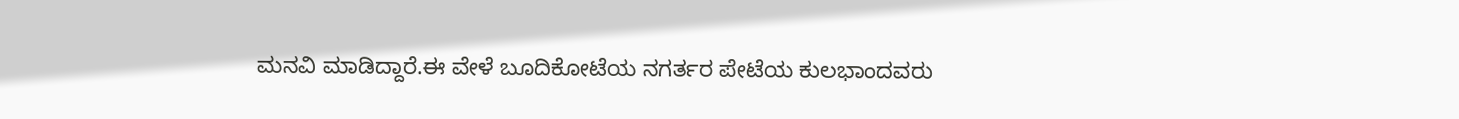ಮನವಿ ಮಾಡಿದ್ದಾರೆ.ಈ ವೇಳೆ ಬೂದಿಕೋಟೆಯ ನಗರ್ತರ ಪೇಟೆಯ ಕುಲಭಾಂದವರು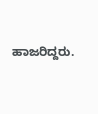ಹಾಜರಿದ್ದರು.